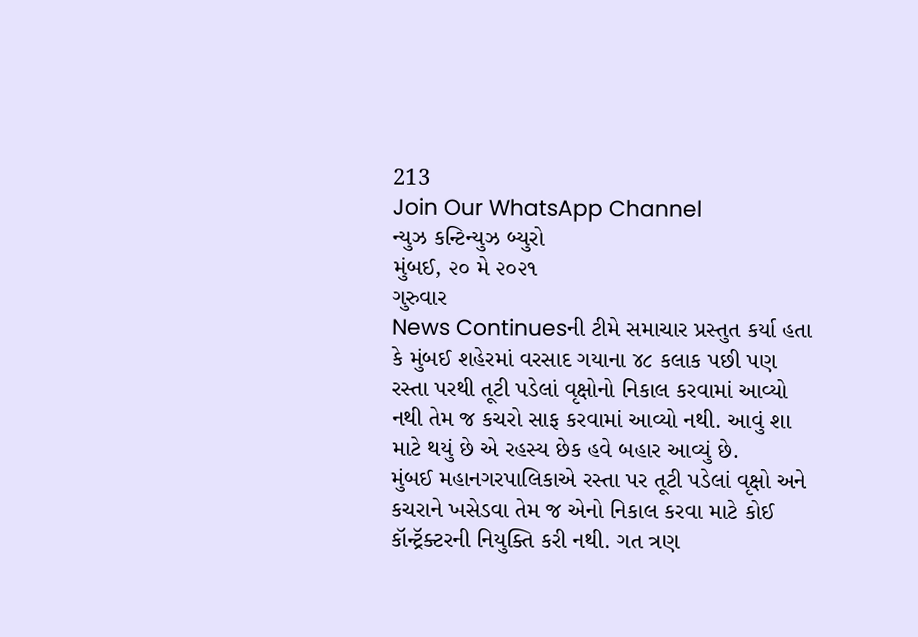213
Join Our WhatsApp Channel
ન્યુઝ કન્ટિન્યુઝ બ્યુરો
મુંબઈ, ૨૦ મે ૨૦૨૧
ગુરુવાર
News Continuesની ટીમે સમાચાર પ્રસ્તુત કર્યા હતા કે મુંબઈ શહેરમાં વરસાદ ગયાના ૪૮ કલાક પછી પણ રસ્તા પરથી તૂટી પડેલાં વૃક્ષોનો નિકાલ કરવામાં આવ્યો નથી તેમ જ કચરો સાફ કરવામાં આવ્યો નથી. આવું શા માટે થયું છે એ રહસ્ય છેક હવે બહાર આવ્યું છે.
મુંબઈ મહાનગરપાલિકાએ રસ્તા પર તૂટી પડેલાં વૃક્ષો અને કચરાને ખસેડવા તેમ જ એનો નિકાલ કરવા માટે કોઈ કૉન્ટ્રૅક્ટરની નિયુક્તિ કરી નથી. ગત ત્રણ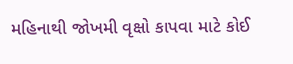મહિનાથી જોખમી વૃક્ષો કાપવા માટે કોઈ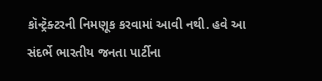કૉન્ટ્રૅક્ટરની નિમણૂક કરવામાં આવી નથી. હવે આ સંદર્ભે ભારતીય જનતા પાર્ટીના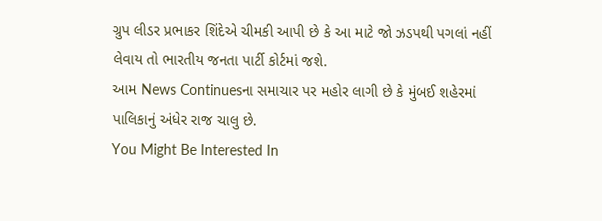ગ્રુપ લીડર પ્રભાકર શિંદેએ ચીમકી આપી છે કે આ માટે જો ઝડપથી પગલાં નહીં લેવાય તો ભારતીય જનતા પાર્ટી કોર્ટમાં જશે.
આમ News Continuesના સમાચાર પર મહોર લાગી છે કે મુંબઈ શહેરમાં પાલિકાનું અંધેર રાજ ચાલુ છે.
You Might Be Interested In